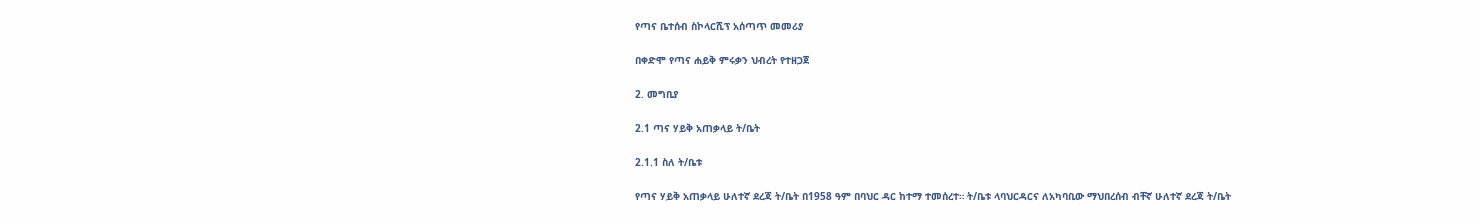የጣና ቤተሰብ ስኮላርሺፕ አሰጣጥ መመሪያ

በቀድሞ የጣና ሐይቅ ምሩቃን ህብረት የተዘጋጀ

2. መግቢያ

2.1 ጣና ሃይቅ አጠቃላይ ት/ቤት

2.1.1 ስለ ት/ቤቱ

የጣና ሃይቅ አጠቃላይ ሁለተኛ ደረጃ ት/ቤት በ1958 ዓም በባህር ዳር ከተማ ተመሰረተ። ት/ቤቱ ላባህርዳርና ለአካባቢው ማህበረሰብ ብቸኛ ሁለተኛ ደረጃ ት/ቤት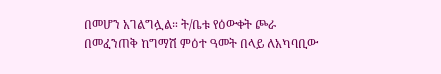በመሆን አገልግሏል። ት/ቤቱ የዕውቀት ጮራ በመፈንጠቅ ከግማሽ ምዕተ ዓመት በላይ ለአካባቢው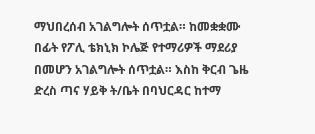ማህበረሰብ አገልግሎት ሰጥቷል። ከመቋቋሙ በፊት የፖሊ ቴክኒክ ኮሌጅ የተማሪዎች ማደሪያ በመሆን አገልግሎት ሰጥቷል። እስከ ቅርብ ጌዜ ድረስ ጣና ሃይቅ ት/ቤት በባህርዳር ከተማ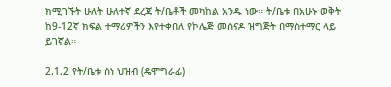ክሚገኙት ሁለት ሁለተኛ ደረጃ ት/ቤቶች መካከል አንዱ ነው። ት/ቤቱ በአሁኑ ወቅት ከ9-12ኛ ክፍል ተማሪዎችን እየተቀበለ የኮሌጅ መሰናዶ ዝግጅት በማስተማር ላይ ይገኛል።

2.1.2 የት/ቤቱ ስነ ህዝብ (ዴሞግራፊ)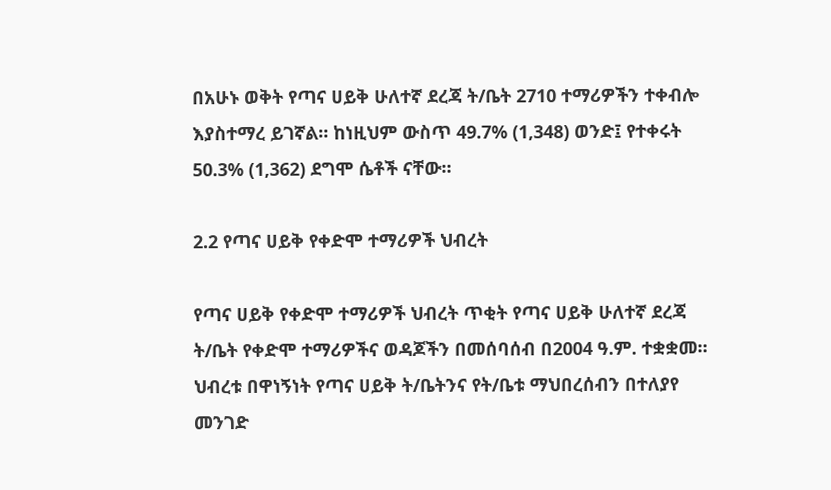በአሁኑ ወቅት የጣና ሀይቅ ሁለተኛ ደረጃ ት/ቤት 2710 ተማሪዎችን ተቀብሎ እያስተማረ ይገኛል። ከነዚህም ውስጥ 49.7% (1,348) ወንድ፤ የተቀሩት 50.3% (1,362) ደግሞ ሴቶች ናቸው።

2.2 የጣና ሀይቅ የቀድሞ ተማሪዎች ህብረት

የጣና ሀይቅ የቀድሞ ተማሪዎች ህብረት ጥቂት የጣና ሀይቅ ሁለተኛ ደረጃ ት/ቤት የቀድሞ ተማሪዎችና ወዳጆችን በመሰባሰብ በ2004 ዓ.ም. ተቋቋመ።  ህብረቱ በዋነኝነት የጣና ሀይቅ ት/ቤትንና የት/ቤቱ ማህበረሰብን በተለያየ መንገድ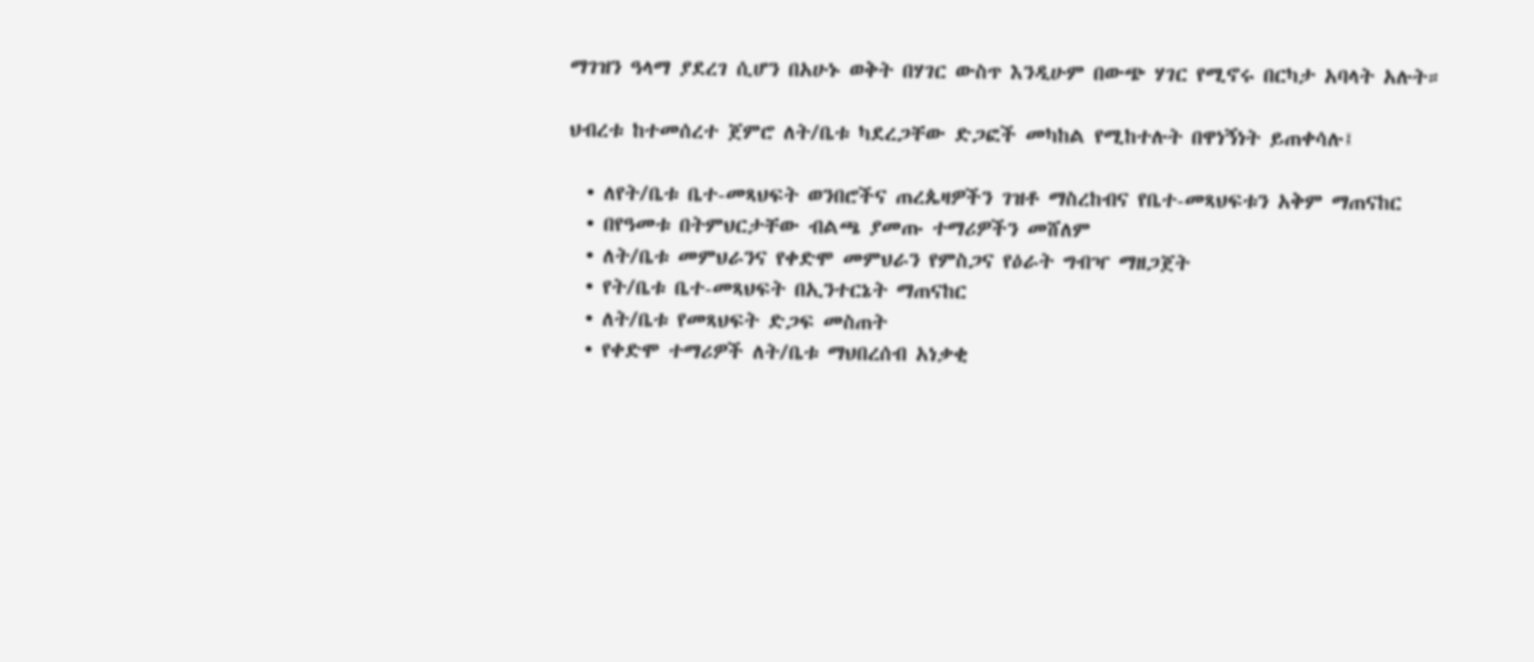ማገዝን ዓላማ ያደረገ ሲሆን በአሁኑ ወቅት በሃገር ውስጥ እንዲሁም በውጭ ሃገር የሚኖሩ በርካታ አባላት አሉት።

ህብረቱ ከተመሰረተ ጀምሮ ለት/ቤቱ ካደረጋቸው ድጋፎች መካከል የሚከተሉት በዋነኝነት ይጠቀሳሉ፤

  • ለየት/ቤቱ ቤተ-መጻህፍት ወንበሮችና ጠረጴዛዎችን ገዝቶ ማስረከብና የቤተ-መጻህፍቱን አቅም ማጠናከር
  • በየዓመቱ በትምህርታቸው ብልጫ ያመጡ ተማሪዎችን መሸለም
  • ለት/ቤቱ መምህራንና የቀድሞ መምህራን የምስጋና የዕራት ግብዣ ማዘጋጀት
  • የት/ቤቱ ቤተ-መጻህፍት በኢንተርኔት ማጠናከር
  • ለት/ቤቱ የመጻህፍት ድጋፍ መስጠት
  • የቀድሞ ተማሪዎች ለት/ቤቱ ማህበረሰብ አነቃቂ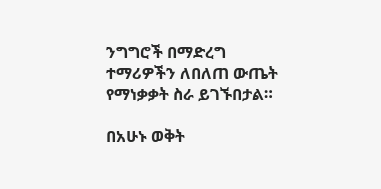ንግግሮች በማድረግ ተማሪዎችን ለበለጠ ውጤት የማነቃቃት ስራ ይገኙበታል።

በአሁኑ ወቅት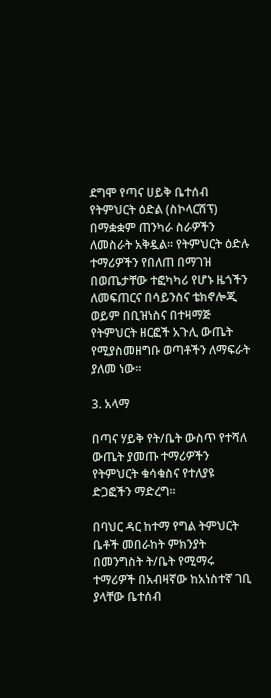ደግሞ የጣና ሀይቅ ቤተሰብ የትምህርት ዕድል (ስኮላርሽፕ) በማቋቋም ጠንካራ ስራዎችን ለመስራት አቅዷል። የትምህርት ዕድሉ ተማሪዎችን የበለጠ በማገዝ በወጤታቸው ተፎካካሪ የሆኑ ዜጎችን ለመፍጠርና በሳይንስና ቴክኖሎጂ ወይም በቢዝነስና በተዛማጅ የትምህርት ዘርፎች አጉሊ ውጤት የሚያስመዘግቡ ወጣቶችን ለማፍራት ያለመ ነው።

3. አላማ

በጣና ሃይቅ የት/ቤት ውስጥ የተሻለ ውጤት ያመጡ ተማሪዎችን የትምህርት ቁሳቁስና የተለያዩ ድጋፎችን ማድረግ።

በባህር ዳር ከተማ የግል ትምህርት ቤቶች መበራከት ምክንያት በመንግስት ት/ቤት የሚማሩ ተማሪዎች በአብዛኛው ከአነስተኛ ገቢ ያላቸው ቤተሰብ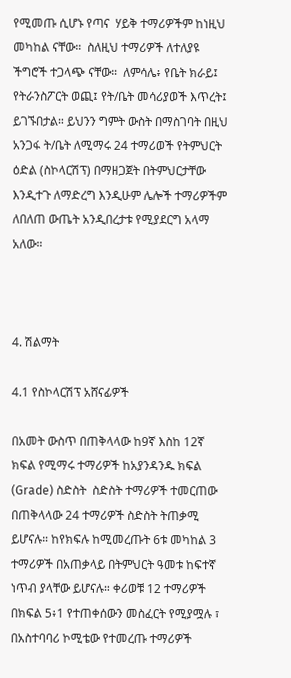የሚመጡ ሲሆኑ የጣና  ሃይቅ ተማሪዎችም ከነዚህ መካከል ናቸው።  ስለዚህ ተማሪዎች ለተለያዩ ችግሮች ተጋላጭ ናቸው።  ለምሳሌ፥ የቤት ክራይ፤ የትራንስፖርት ወጪ፤ የት/ቤት መሳሪያወች እጥረት፤ ይገኙበታል። ይህንን ግምት ውስት በማስገባት በዚህ አንጋፋ ት/ቤት ለሚማሩ 24 ተማሪወች የትምህርት ዕድል (ስኮላርሽፕ) በማዘጋጀት በትምህርታቸው እንዲተጉ ለማድረግ እንዲሁም ሌሎች ተማሪዎችም  ለበለጠ ውጤት አንዲበረታቱ የሚያደርግ አላማ አለው።



4. ሽልማት

4.1 የስኮላርሽፕ አሸናፊዎች

በአመት ውስጥ በጠቅላላው ከ9ኛ እስከ 12ኛ ክፍል የሚማሩ ተማሪዎች ከአያንዳንዱ ክፍል (Grade) ስድስት  ስድስት ተማሪዎች ተመርጠው በጠቅላላው 24 ተማሪዎች ስድስት ትጠቃሚ ይሆናሉ። ከየክፍሉ ከሚመረጡት 6ቱ መካከል 3 ተማሪዎች በአጠቃላይ በትምህርት ዓመቱ ከፍተኛ ነጥብ ያላቸው ይሆናሉ። ቀሪወቹ 12 ተማሪዎች በክፍል 5፥1 የተጠቀሰውን መስፈርት የሚያሟሉ ፣ በአስተባባሪ ኮሚቴው የተመረጡ ተማሪዎች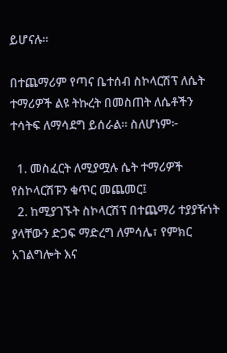ይሆናሉ።

በተጨማሪም የጣና ቤተሰብ ስኮላርሽፕ ለሴት ተማሪዎች ልዩ ትኩረት በመስጠት ለሴቶችን ተሳትፍ ለማሳደግ ይሰራል። ስለሆነም፦

  1. መስፈርት ለሚያሟሉ ሴት ተማሪዎች የስኮላርሽፑን ቁጥር መጨመር፤
  2. ከሚያገኙት ስኮላርሽፕ በተጨማሪ ተያያዥነት ያላቸውን ድጋፍ ማድረግ ለምሳሌ፣ የምክር አገልግሎት እና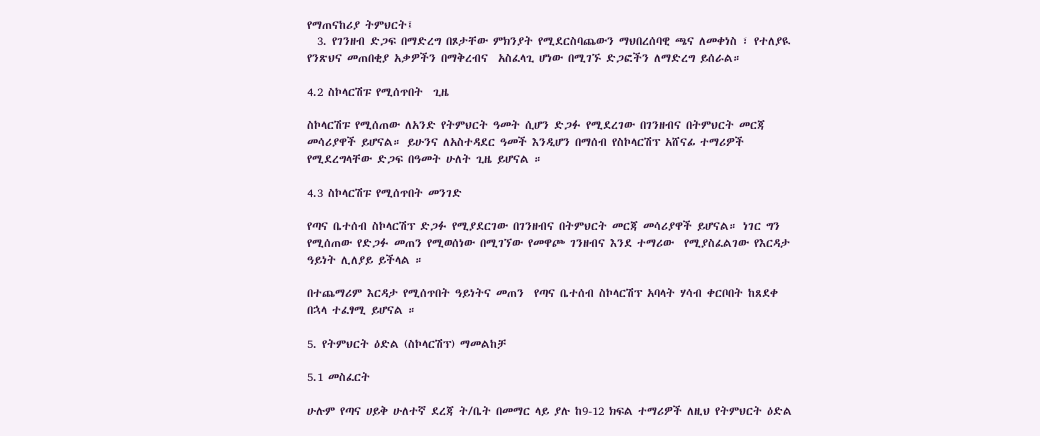የማጠናከሪያ ትምህርት፤
  3. የገንዘብ ድጋፍ በማድረግ በጾታቸው ምክንያት የሚደርስባጨውን ማህበረሰባዊ ጫና ለመቀነስ ፣ የተለያዪ የንጽህና መጠበቂያ አቃዎችን በማቅረብና  አስፈላጊ ሆነው በሚገኙ ድጋፎችን ለማድረግ ይሰራል።

4.2 ስኮላርሽፑ የሚሰጥበት  ጊዜ

ስኮላርሽፑ የሚሰጠው ለአንድ የትምህርት ዓመት ሲሆን ድጋፉ የሚደረገው በገንዘብና በትምህርት መርጃ መሳሪያዋች ይሆናል። ይሁንና ለአስተዳደር ዓመች እንዲሆን በማሰብ የስኮላርሽፕ አሸናፊ ተማሪዎች የሚደረግላቸው ድጋፍ በዓመት ሁለት ጊዜ ይሆናል ።

4.3 ስኮላርሽፑ የሚሰጥበት መንገድ

የጣና ቤተሰብ ስኮላርሽፕ ድጋፉ የሚያደርገው በገንዘብና በትምህርት መርጃ መሳሪያዋች ይሆናል። ነገር ግን የሚሰጠው የድጋፉ መጠን የሚወሰነው በሚገኘው የመዋጮ ገንዘብና እንደ ተማሪው  የሚያስፈልገው የእርዳታ ዓይነት ሊለያይ ይችላል ።

በተጨማሪም እርዳታ የሚሰጥበት ዓይነትና መጠን  የጣና ቤተሰብ ስኮላርሽፕ አባላት ሃሳብ ቀርቦበት ከጸደቀ በኋላ ተፈፃሚ ይሆናል ።

5. የትምህርት ዕድል (ስኮላርሽፕ) ማመልከቻ

5.1 መስፈርት

ሁሉም የጣና ሀይቅ ሁለተኛ ደረጃ ት/ቤት በመማር ላይ ያሉ ከ9-12 ክፍል ተማሪዎች ለዚህ የትምህርት ዕድል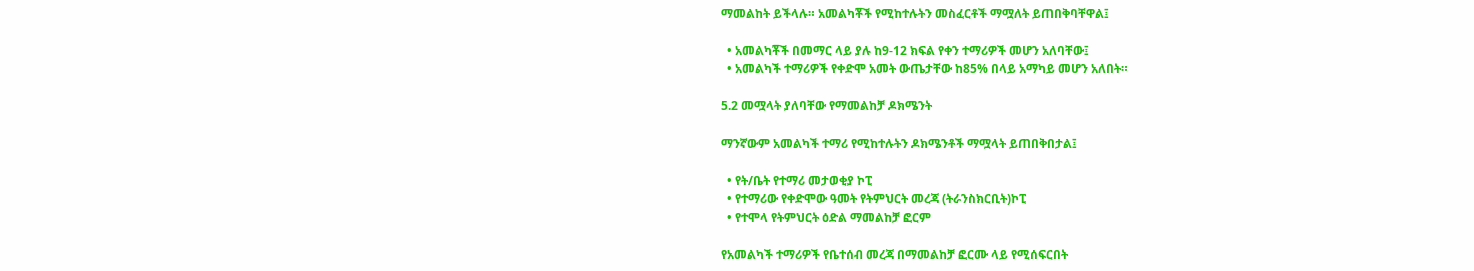ማመልከት ይችላሉ። አመልካቾች የሚከተሉትን መስፈርቶች ማሟለት ይጠበቅባቸዋል፤

  • አመልካቾች በመማር ላይ ያሉ ከ9-12 ክፍል የቀን ተማሪዎች መሆን አለባቸው፤
  • አመልካች ተማሪዎች የቀድሞ አመት ውጤታቸው ከ85% በላይ አማካይ መሆን አለበት።

5.2 መሟላት ያለባቸው የማመልከቻ ዶክሜንት

ማንኛውም አመልካች ተማሪ የሚከተሉትን ዶክሜንቶች ማሟላት ይጠበቅበታል፤

  • የት/ቤት የተማሪ መታወቂያ ኮፒ
  • የተማሪው የቀድሞው ዓመት የትምህርት መረጃ (ትራንስክርቢት)ኮፒ
  • የተሞላ የትምህርት ዕድል ማመልከቻ ፎርም

የአመልካች ተማሪዎች የቤተሰብ መረጃ በማመልከቻ ፎርሙ ላይ የሚሰፍርበት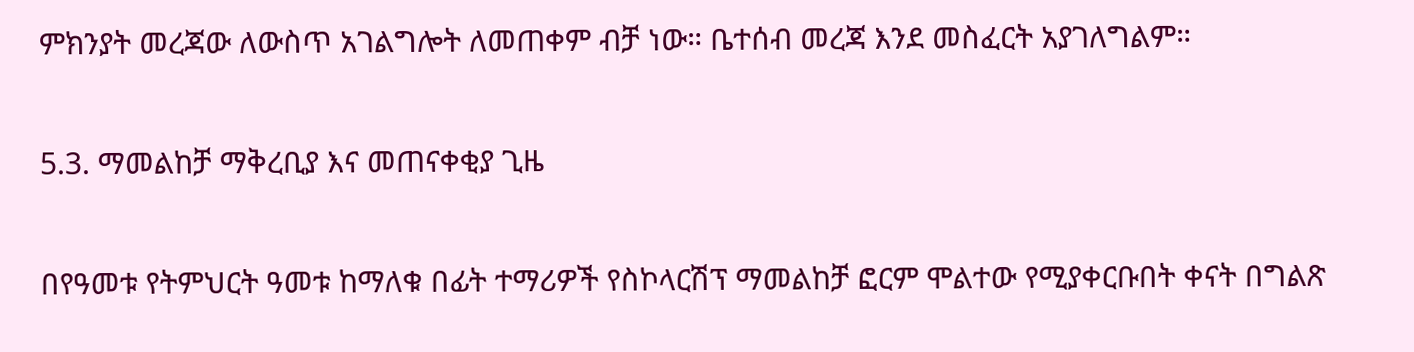ምክንያት መረጃው ለውስጥ አገልግሎት ለመጠቀም ብቻ ነው። ቤተሰብ መረጃ እንደ መስፈርት አያገለግልም።

5.3. ማመልከቻ ማቅረቢያ እና መጠናቀቂያ ጊዜ

በየዓመቱ የትምህርት ዓመቱ ከማለቁ በፊት ተማሪዎች የስኮላርሽፕ ማመልከቻ ፎርም ሞልተው የሚያቀርቡበት ቀናት በግልጽ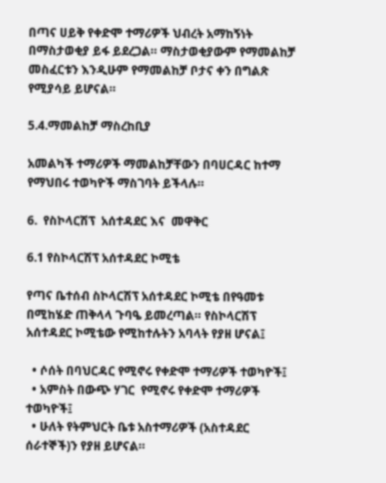በጣና ሀይቅ የቀድሞ ተማሪዎች ህብረት አማከኝነት በማስታወቂያ ይፋ ይደረጋል። ማስታወቂያውም የማመልከቻ መስፈርቱን እንዲሁም የማመልከቻ ቦታና ቀን በግልጽ የሚያሳይ ይሆናል።

5.4.ማመልከቻ ማስረከቢያ

አመልካች ተማሪዎች ማመልከቻቸውን በባሀርዳር ከተማ የማህበሩ ተወካዮች ማስገባት ይችላሉ።

6.  የስኮላርሽፕ  አሰተዳደር እና  መዋቅር

6.1 የስኮላርሽፕ አሰተዳደር ኮሚቴ

የጣና ቤተሰብ ስኮላርሽፕ አሰተዳደር ኮሚቴ በየዓመቱ በሚከሄድ ጠቅላላ ጉባዔ ይመረጣል። የስኮላርሽፕ አሰተዳደር ኮሚቴው የሚከተሉትን አባላት የያዘ ሆናል፤

  • ሶሰት በባህርዳር የሚኖሩ የቀድሞ ተማሪዎች ተወካዮች፤
  • አምስት በውጭ ሃገር  የሚኖሩ የቀድሞ ተማሪዎች ተወካዮች፤
  • ሁለት የትምህርት ቤቱ አስተማሪዎች (አስተዳደር ሰራተኞች)ን የያዘ ይሆናል።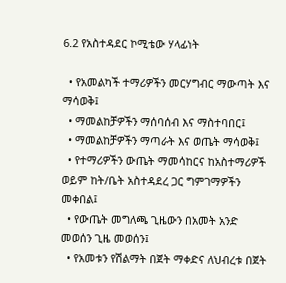6.2 የአስተዳደር ኮሚቴው ሃላፊነት

  • የአመልካች ተማሪዎችን መርሃግብር ማውጣት እና ማሳወቅ፤
  • ማመልከቻዎችን ማሰባሰብ እና ማስተባበር፤
  • ማመልከቻዎችን ማጣራት እና ወጤት ማሳወቅ፤
  • የተማሪዎችን ውጤት ማመሳከርና ከአስተማሪዎች ወይም ከት/ቤት አስተዳደረ ጋር ግምገማዎችን መቀበል፤
  • የውጤት መግለጫ ጊዜውን በአመት አንድ መወሰን ጊዜ መወሰን፤
  • የአመቱን የሽልማት በጀት ማቀድና ለህብረቱ በጀት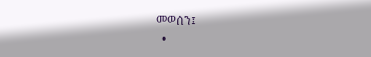መወሰን፤
  •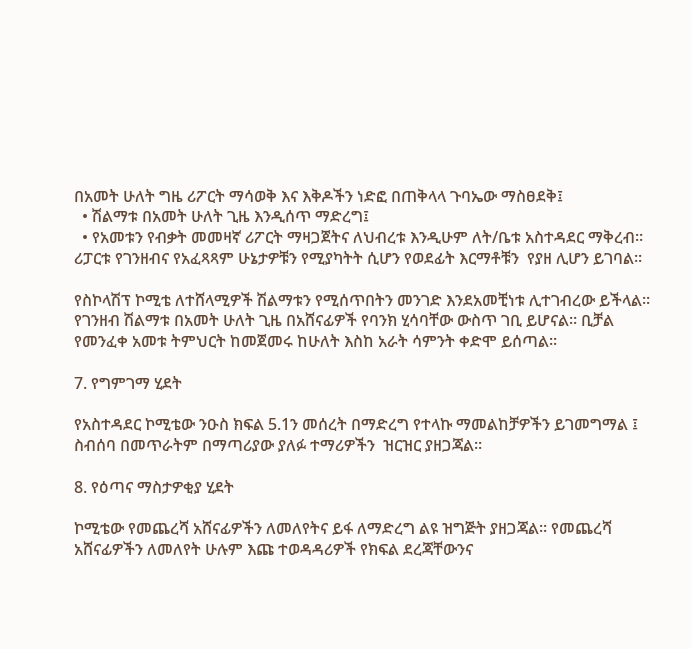በአመት ሁለት ግዜ ሪፖርት ማሳወቅ እና እቅዶችን ነድፎ በጠቅላላ ጉባኤው ማስፀደቅ፤
  • ሽልማቱ በአመት ሁለት ጊዜ እንዲሰጥ ማድረግ፤
  • የአመቱን የብቃት መመዛኛ ሪፖርት ማዛጋጀትና ለህብረቱ እንዲሁም ለት/ቤቱ አስተዳደር ማቅረብ። ሪፓርቱ የገንዘብና የአፈጻጻም ሁኔታዎቹን የሚያካትት ሲሆን የወደፊት እርማቶቹን  የያዘ ሊሆን ይገባል።

የስኮላሽፕ ኮሚቴ ለተሸላሚዎች ሽልማቱን የሚሰጥበትን መንገድ እንደአመቺነቱ ሊተገብረው ይችላል። የገንዘብ ሽልማቱ በአመት ሁለት ጊዜ በአሸናፊዎች የባንክ ሂሳባቸው ውስጥ ገቢ ይሆናል። ቢቻል የመንፈቀ አመቱ ትምህርት ከመጀመሩ ከሁለት እስከ አራት ሳምንት ቀድሞ ይሰጣል።

7. የግምገማ ሂደት

የአስተዳደር ኮሚቴው ንዑስ ክፍል 5.1ን መሰረት በማድረግ የተላኩ ማመልከቻዎችን ይገመግማል ፤ ስብሰባ በመጥራትም በማጣሪያው ያለፉ ተማሪዎችን  ዝርዝር ያዘጋጃል።

8. የዕጣና ማስታዎቂያ ሂደት

ኮሚቴው የመጨረሻ አሸናፊዎችን ለመለየትና ይፋ ለማድረግ ልዩ ዝግጅት ያዘጋጃል። የመጨረሻ አሸናፊዎችን ለመለየት ሁሉም እጩ ተወዳዳሪዎች የክፍል ደረጃቸውንና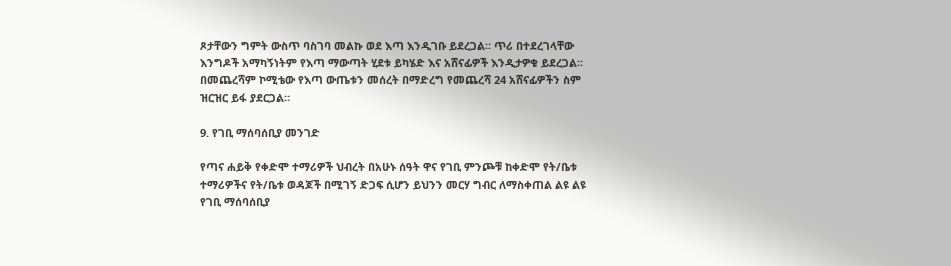ጾታቸውን ግምት ውስጥ ባስገባ መልኩ ወደ እጣ እንዲገቡ ይደረጋል። ጥሪ በተደረገላቸው እንግዶች አማካኝነትም የእጣ ማውጣት ሂደቱ ይካሄድ እና አሸናፊዎች እንዲታዎቁ ይደረጋል። በመጨረሻም ኮሚቴው የእጣ ውጤቱን መሰረት በማድረግ የመጨረሻ 24 አሸናፊዎችን ስም ዝርዝር ይፋ ያደርጋል።

9. የገቢ ማሰባሰቢያ መንገድ

የጣና ሐይቅ የቀድሞ ተማሪዎች ህብረት በአሁኑ ሰዓት ዋና የገቢ ምንጮቹ ከቀድሞ የት/ቤቱ ተማሪዎችና የት/ቤቱ ወዳጆች በሚገኝ ድጋፍ ሲሆን ይህንን መርሃ ግብር ለማስቀጠል ልዩ ልዩ የገቢ ማሰባሰቢያ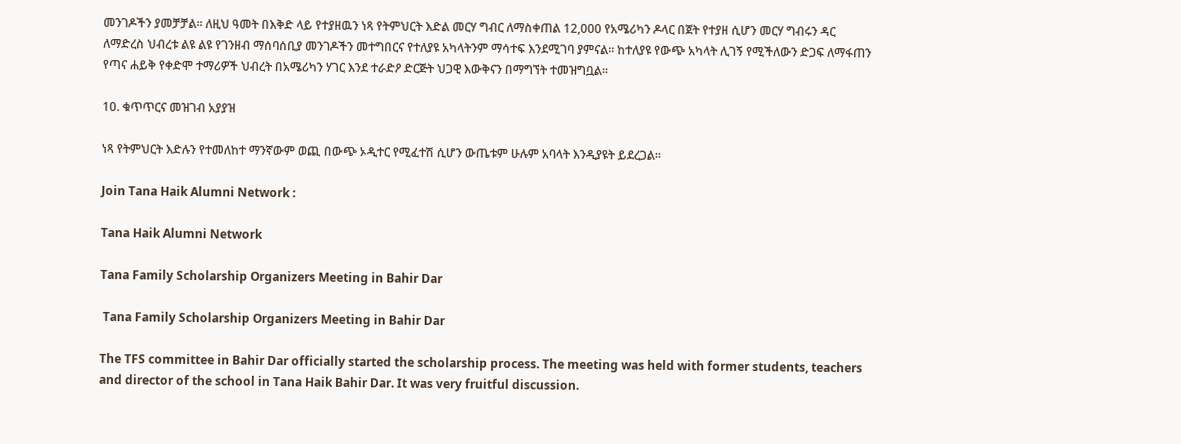መንገዶችን ያመቻቻል። ለዚህ ዓመት በእቅድ ላይ የተያዘዉን ነጻ የትምህርት እድል መርሃ ግብር ለማስቀጠል 12,000 የአሜሪካን ዶላር በጀት የተያዘ ሲሆን መርሃ ግብሩን ዳር ለማድረስ ህብረቱ ልዩ ልዩ የገንዘብ ማሰባሰቢያ መንገዶችን መተግበርና የተለያዩ አካላትንም ማሳተፍ እንደሚገባ ያምናል። ከተለያዩ የውጭ አካላት ሊገኝ የሚችለውን ድጋፍ ለማፋጠን የጣና ሐይቅ የቀድሞ ተማሪዎች ህብረት በአሜሪካን ሃገር እንደ ተራድዖ ድርጅት ህጋዊ እውቅናን በማግኘት ተመዝግቧል።

10. ቁጥጥርና መዝገብ አያያዝ

ነጻ የትምህርት እድሉን የተመለከተ ማንኛውም ወጪ በውጭ ኦዲተር የሚፈተሽ ሲሆን ውጤቱም ሁሉም አባላት እንዲያዩት ይደረጋል።

Join Tana Haik Alumni Network :

Tana Haik Alumni Network

Tana Family Scholarship Organizers Meeting in Bahir Dar

 Tana Family Scholarship Organizers Meeting in Bahir Dar

The TFS committee in Bahir Dar officially started the scholarship process. The meeting was held with former students, teachers and director of the school in Tana Haik Bahir Dar. It was very fruitful discussion.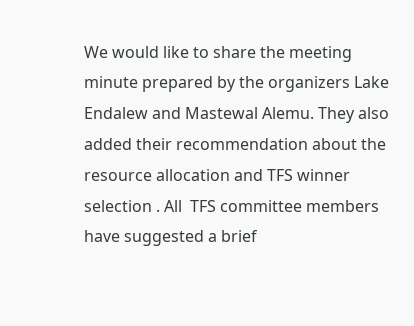We would like to share the meeting minute prepared by the organizers Lake Endalew and Mastewal Alemu. They also added their recommendation about the resource allocation and TFS winner selection . All  TFS committee members have suggested a brief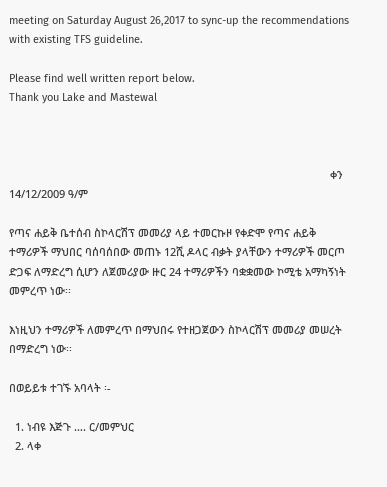meeting on Saturday August 26,2017 to sync-up the recommendations with existing TFS guideline.

Please find well written report below.
Thank you Lake and Mastewal



                                                                                                           ቀን 14/12/2009 ዓ/ም

የጣና ሐይቅ ቤተሰብ ስኮላርሽፕ መመሪያ ላይ ተመርኩዞ የቀድሞ የጣና ሐይቅ ተማሪዎች ማህበር ባሰባሰበው መጠኑ 12ሺ ዶላር ብቃት ያላቸውን ተማሪዎች መርጦ ድጋፍ ለማድረግ ሲሆን ለጀመሪያው ዙር 24 ተማሪዎችን ባቋቋመው ኮሚቴ አማካኝነት መምረጥ ነው፡፡

እነዚህን ተማሪዎች ለመምረጥ በማህበሩ የተዘጋጀውን ስኮላርሽፕ መመሪያ መሠረት በማድረግ ነው፡፡

በወይይቱ ተገኙ አባላት ፡-

  1. ነብዩ እጅጉ …. ር/መምህር
  2. ላቀ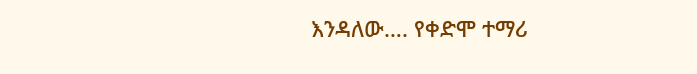እንዳለው…. የቀድሞ ተማሪ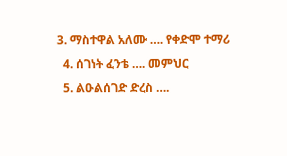3. ማስተዋል አለሙ …. የቀድሞ ተማሪ
  4. ሰገነት ፈንቴ …. መምህር
  5. ልዑልሰገድ ድረስ ….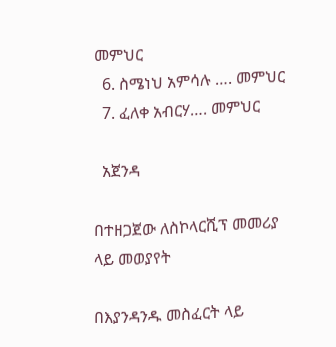መምህር
  6. ስሜነህ አምሳሉ …. መምህር
  7. ፈለቀ አብርሃ…. መምህር

  አጀንዳ

በተዘጋጀው ለስኮላርሺፕ መመሪያ ላይ መወያየት

በእያንዳንዱ መስፈርት ላይ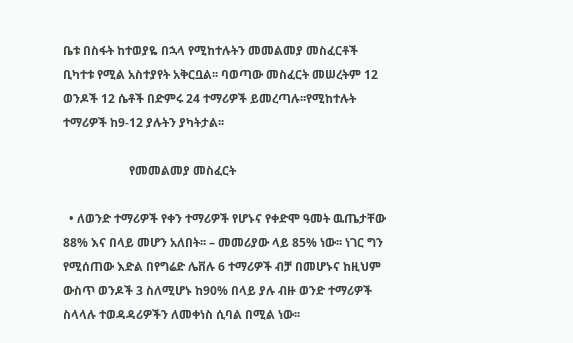ቤቱ በስፋት ከተወያዬ በኋላ የሚከተሉትን መመልመያ መስፈርቶች ቢካተቱ የሚል አስተያየት አቅርቧል፡፡ ባወጣው መስፈርት መሠረትም 12 ወንዶች 12 ሴቶች በድምሩ 24 ተማሪዎች ይመረጣሉ፡፡የሚከተሉት ተማሪዎች ከ9-12 ያሉትን ያካትታል፡፡

                      የመመልመያ መስፈርት

  • ለወንድ ተማሪዎች የቀን ተማሪዎች የሆኑና የቀድሞ ዓመት ዉጤታቸው 88% እና በላይ መሆን አለበት፡፡ – መመሪያው ላይ 85% ነው፡፡ ነገር ግን የሚሰጠው እድል በየግሬድ ሌቨሉ 6 ተማሪዎች ብቻ በመሆኑና ከዚህም ውስጥ ወንዶች 3 ስለሚሆኑ ከ90% በላይ ያሉ ብዙ ወንድ ተማሪዎች ስላላሉ ተወዳዳሪዎችን ለመቀነስ ሲባል በሚል ነው፡፡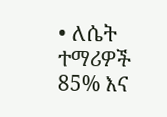• ለሴት ተማሪዎች 85% እና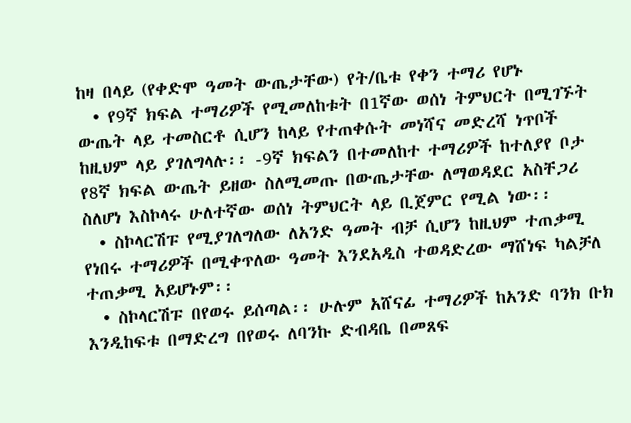ከዛ በላይ (የቀድሞ ዓመት ውጤታቸው) የት/ቤቱ የቀን ተማሪ የሆኑ
  • የ9ኛ ክፍል ተማሪዎች የሚመለከቱት በ1ኛው ወሰነ ትምህርት በሚገኙት ውጤት ላይ ተመስርቶ ሲሆን ከላይ የተጠቀሱት መነሻና መድረሻ ነጥቦች ከዚህም ላይ ያገለግላሉ፡፡ -9ኛ ክፍልን በተመለከተ ተማሪዎች ከተለያየ ቦታ የ8ኛ ክፍል ውጤት ይዘው ስለሚመጡ በውጤታቸው ለማወዳደር አስቸጋሪ ስለሆነ እስኮላሩ ሁለተኛው ወሰነ ትምህርት ላይ ቢጀምር የሚል ነው፡፡
  • ስኮላርሽፑ የሚያገለግለው ለአንድ ዓመት ብቻ ሲሆን ከዚህም ተጠቃሚ የነበሩ ተማሪዎች በሚቀጥለው ዓመት እንደአዲስ ተወዳድረው ማሸነፍ ካልቻለ ተጠቃሚ አይሆኑም፡፡
  • ስኮላርሽፑ በየወሩ ይሰጣል፡፡ ሁሉም አሸናፊ ተማሪዎች ከአንድ ባንክ ቡክ እንዲከፍቱ በማድረግ በየወሩ ለባንኩ ድብዳቤ በመጸፍ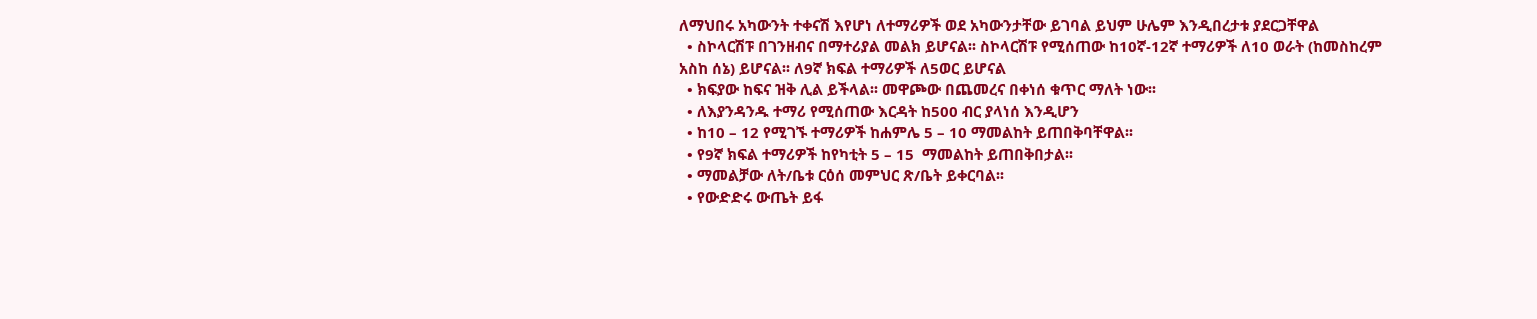ለማህበሩ አካውንት ተቀናሽ እየሆነ ለተማሪዎች ወደ አካውንታቸው ይገባል ይህም ሁሌም እንዲበረታቱ ያደርጋቸዋል
  • ስኮላርሽፑ በገንዘብና በማተሪያል መልክ ይሆናል፡፡ ስኮላርሽፑ የሚሰጠው ከ10ኛ-12ኛ ተማሪዎች ለ10 ወራት (ከመስከረም አስከ ሰኔ) ይሆናል፡፡ ለ9ኛ ክፍል ተማሪዎች ለ5ወር ይሆናል
  • ክፍያው ከፍና ዝቅ ሊል ይችላል፡፡ መዋጮው በጨመረና በቀነሰ ቁጥር ማለት ነው፡፡
  • ለእያንዳንዱ ተማሪ የሚሰጠው እርዳት ከ500 ብር ያላነሰ እንዲሆን
  • ከ10 – 12 የሚገኙ ተማሪዎች ከሐምሌ 5 – 10 ማመልከት ይጠበቅባቸዋል፡፡
  • የ9ኛ ክፍል ተማሪዎች ከየካቲት 5 – 15  ማመልከት ይጠበቅበታል፡፡
  • ማመልቻው ለት/ቤቱ ርዕሰ መምህር ጽ/ቤት ይቀርባል፡፡
  • የውድድሩ ውጤት ይፋ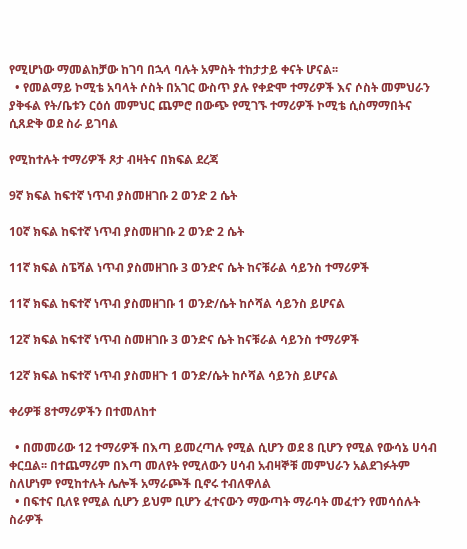የሚሆነው ማመልከቻው ከገባ በኋላ ባሉት አምስት ተከታታይ ቀናት ሆናል፡፡
  • የመልማይ ኮሚቴ አባላት ሶስት በአገር ውስጥ ያሉ የቀድሞ ተማሪዎች እና ሶስት መምህራን ያቅፋል የት/ቤቱን ርዕሰ መምህር ጨምሮ በውጭ የሚገኙ ተማሪዎች ኮሚቴ ሲስማማበትና ሲጸድቅ ወደ ስራ ይገባል

የሚከተሉት ተማሪዎች ጾታ ብዛትና በክፍል ደረጃ

9ኛ ክፍል ከፍተኛ ነጥብ ያስመዘገቡ 2 ወንድ 2 ሴት

10ኛ ክፍል ከፍተኛ ነጥብ ያስመዘገቡ 2 ወንድ 2 ሴት

11ኛ ክፍል ስፔሻል ነጥብ ያስመዘገቡ 3 ወንድና ሴት ከናቹራል ሳይንስ ተማሪዎች

11ኛ ክፍል ከፍተኛ ነጥብ ያስመዘገቡ 1 ወንድ/ሴት ከሶሻል ሳይንስ ይሆናል

12ኛ ክፍል ከፍተኛ ነጥብ ስመዘገቡ 3 ወንድና ሴት ከናቹራል ሳይንስ ተማሪዎች

12ኛ ክፍል ከፍተኛ ነጥብ ያስመዘጉ 1 ወንድ/ሴት ከሶሻል ሳይንስ ይሆናል

ቀሪዎቹ 8ተማሪዎችን በተመለከተ

  • በመመሪው 12 ተማሪዎች በእጣ ይመረጣሉ የሚል ሲሆን ወደ 8 ቢሆን የሚል የውሳኔ ሀሳብ ቀርቧል፡፡ በተጨማሪም በእጣ መለየት የሚለውን ሀሳብ አብዛኞቹ መምህራን አልደገፉትም ስለሆነም የሚከተሉት ሌሎች አማራጮች ቢኖሩ ተብለዋለል
  • በፍተና ቢለዩ የሚል ሲሆን ይህም ቢሆን ፈተናውን ማውጣት ማራባት መፈተን የመሳሰሉት ስራዎች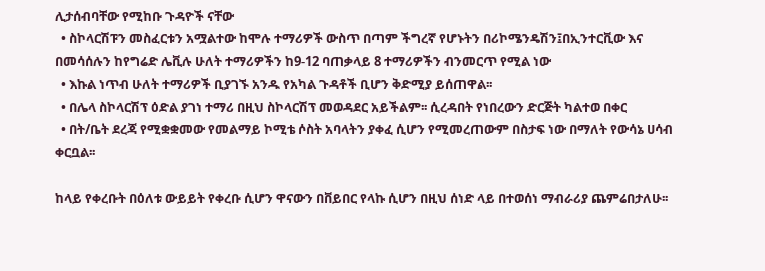ሊታሰብባቸው የሚከቡ ጉዳዮች ናቸው
  • ስኮላርሽፑን መስፈርቱን አሟልተው ከሞሉ ተማሪዎች ውስጥ በጣም ችግረኛ የሆኑትን በሪኮሜንዴሽን፤በኢንተርቪው እና በመሳሰሉን ከየግሬድ ሌቪሉ ሁለት ተማሪዎችን ከ9-12 ባጠቃላይ 8 ተማሪዎችን ብንመርጥ የሚል ነው
  • እኩል ነጥብ ሁለት ተማሪዎች ቢያገኙ አንዱ የአካል ጉዳቶች ቢሆን ቅድሚያ ይሰጠዋል፡፡
  • በሌላ ስኮላርሽፕ ዕድል ያገነ ተማሪ በዚህ ስኮላርሽፕ መወዳደር አይችልም፡፡ ሲረዳበት የነበረውን ድርጅት ካልተወ በቀር
  • በት/ቤት ደረጃ የሚቋቋመው የመልማይ ኮሚቴ ሶስት አባላትን ያቀፈ ሲሆን የሚመረጠውም በስታፍ ነው በማለት የውሳኔ ሀሳብ ቀርቧል፡፡

ከላይ የቀረቡት በዕለቱ ውይይት የቀረቡ ሲሆን ዋናውን በቨይበር የላኩ ሲሆን በዚህ ሰነድ ላይ በተወሰነ ማብራሪያ ጨምሬበታለሁ፡፡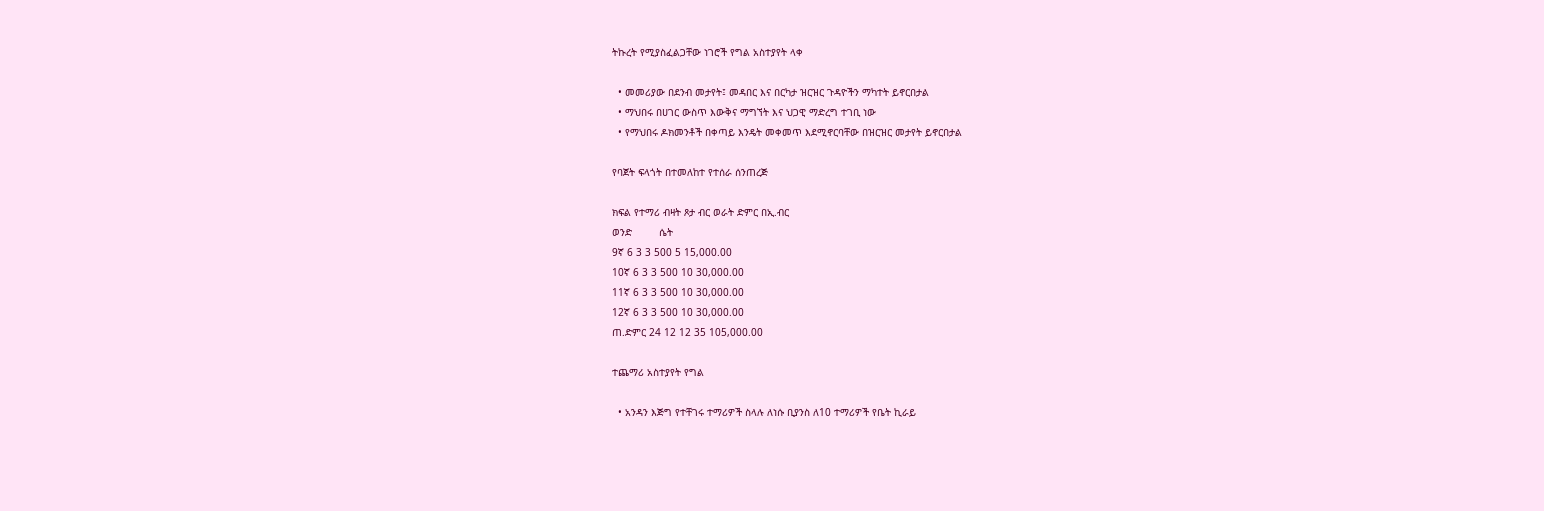ትኩረት የሚያስፈልጋቸው ነገሮች የግል አስተያየት ላቀ

  • መመሪያው በደንብ መታየት፤ መዳበር እና በርካታ ዝርዝር ጉዳዮችን ማካተት ይኖርበታል
  • ማህበሩ በሀገር ውስጥ እውቅና ማግኘት እና ህጋዊ ማድረግ ተገቢ ነው
  • የማህበሩ ዶክመንቶች በቀጣይ እንዴት መቀመጥ እደሚኖርባቸው በዝርዝር መታየት ይኖርበታል

የባጀት ፍላጎት በተመለከተ የተሰራ ሰንጠረጅ

ክፍል የተማሪ ብዛት ጾታ ብር ወራት ድምር በኢ.ብር
ወንድ         ሴት
9ኛ 6 3 3 500 5 15,000.00
10ኛ 6 3 3 500 10 30,000.00
11ኛ 6 3 3 500 10 30,000.00
12ኛ 6 3 3 500 10 30,000.00
ጠ.ድምር 24 12 12 35 105,000.00

ተጨማሪ አስተያየት የግል

  • አንዳን እጅግ የተቸገሩ ተማሪዎች ስላሉ ለነሱ ቢያንስ ለ10 ተማሪዎች የቤት ኪራይ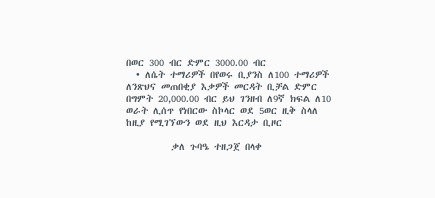በወር 300 ብር ድምር 3000.00 ብር
  • ለሴት ተማሪዎች በየወሩ ቢያንስ ለ100 ተማሪዎች ለንጽህና መጠበቂያ እቃዎች መርዳት ቢቻል ድምር በግምት 20,000.00 ብር ይህ ገንዘብ ለ9ኛ ክፍል ለ10 ወራት ሊሰጥ የነበርው ስኮላር ወደ 5ወር ዚቅ ስላለ ከዚያ የሚገኘውን ወደ ዚህ እርዳታ ቢዞር

         ቃለ ጉባዔ ተዘጋጀ በላቀ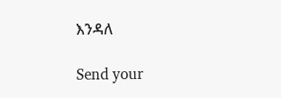እንዳለ

Send your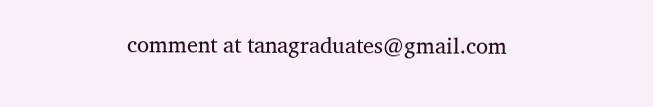comment at tanagraduates@gmail.com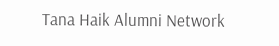Tana Haik Alumni Network